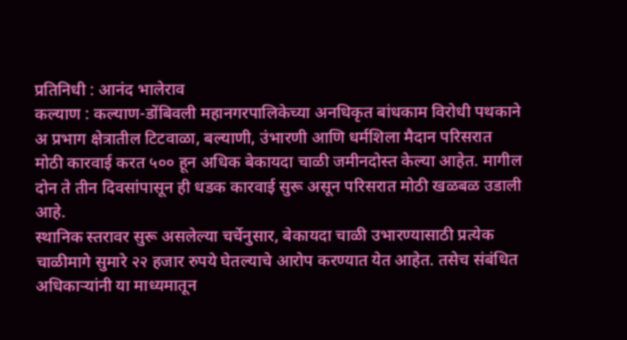प्रतिनिधी : आनंद भालेराव
कल्याण : कल्याण-डोंबिवली महानगरपालिकेच्या अनधिकृत बांधकाम विरोधी पथकाने अ प्रभाग क्षेत्रातील टिटवाळा, बल्याणी, उंभारणी आणि धर्मशिला मैदान परिसरात मोठी कारवाई करत ५०० हून अधिक बेकायदा चाळी जमीनदोस्त केल्या आहेत. मागील दोन ते तीन दिवसांपासून ही धडक कारवाई सुरू असून परिसरात मोठी खळबळ उडाली आहे.
स्थानिक स्तरावर सुरू असलेल्या चर्चेनुसार, बेकायदा चाळी उभारण्यासाठी प्रत्येक चाळीमागे सुमारे २२ हजार रुपये घेतल्याचे आरोप करण्यात येत आहेत. तसेच संबंधित अधिकाऱ्यांनी या माध्यमातून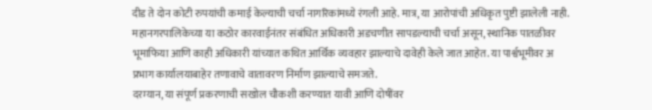दीड ते दोन कोटी रुपयांची कमाई केल्याची चर्चा नागरिकांमध्ये रंगली आहे. मात्र, या आरोपांची अधिकृत पुष्टी झालेली नाही.
महानगरपालिकेच्या या कठोर कारवाईनंतर संबंधित अधिकारी अडचणीत सापडल्याची चर्चा असून, स्थानिक पातळीवर भूमाफिया आणि काही अधिकारी यांच्यात कथित आर्थिक व्यवहार झाल्याचे दावेही केले जात आहेत. या पार्श्वभूमीवर अ प्रभाग कार्यालयाबाहेर तणावाचे वातावरण निर्माण झाल्याचे समजते.
दरम्यान, या संपूर्ण प्रकरणाची सखोल चौकशी करण्यात यावी आणि दोषींवर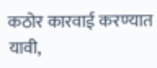कठोर कारवाई करण्यात यावी,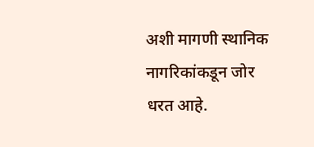अशी मागणी स्थानिक नागरिकांकडून जोर धरत आहे.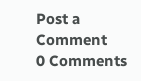Post a Comment
0 Comments